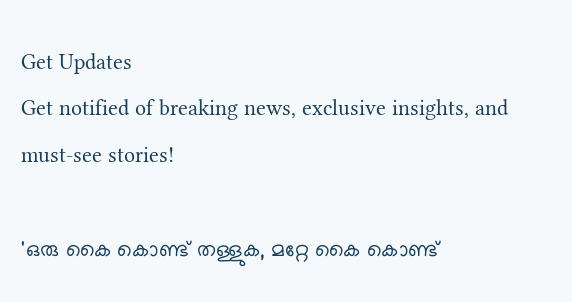Get Updates
Get notified of breaking news, exclusive insights, and must-see stories!

'ഒരു കൈ കൊണ്ട് തള്ളുക, മറ്റേ കൈ കൊണ്ട്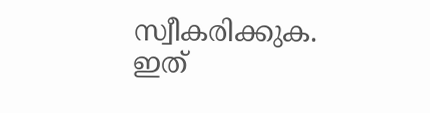സ്വീകരിക്കുക. ഇത്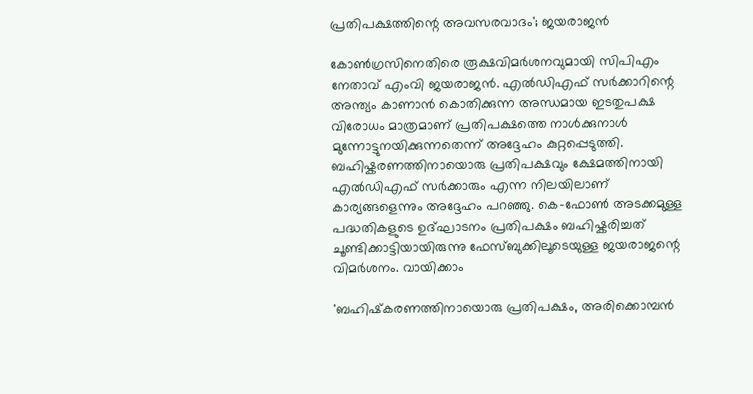പ്രതിപക്ഷത്തിന്റെ അവസരവാദം'; ജയരാജൻ

കോൺഗ്രസിനെതിരെ രൂക്ഷവിമർശനവുമായി സിപിഎം നേതാവ് എംവി ജയരാജൻ. എൽഡിഎഫ് സർക്കാറിന്റെ അന്ത്യം കാണാൻ കൊതിക്കുന്ന അന്ധമായ ഇടതുപക്ഷ വിരോധം മാത്രമാണ് പ്രതിപക്ഷത്തെ നാൾക്കുനാൾ മുന്നോട്ടുനയിക്കുന്നതെന്ന് അദ്ദേഹം കുറ്റപ്പെടുത്തി. ബഹിഷ്കരണത്തിനായൊരു പ്രതിപക്ഷവും ക്ഷേമത്തിനായി എൽഡിഎഫ് സർക്കാരും എന്ന നിലയിലാണ് കാര്യങ്ങളെന്നും അദ്ദേഹം പറഞ്ഞു. കെ-ഫോൺ അടക്കമുള്ള പദ്ധതികളുടെ ഉദ്ഘാടനം പ്രതിപക്ഷം ബഹിഷ്കരിച്ചത് ചൂണ്ടിക്കാട്ടിയായിരുന്നു ഫേസ്ബുക്കിലൂടെയുള്ള ജയരാജന്റെ വിമർശനം. വായിക്കാം

'ബഹിഷ്‌കരണത്തിനായൊരു പ്രതിപക്ഷം, അരിക്കൊമ്പൻ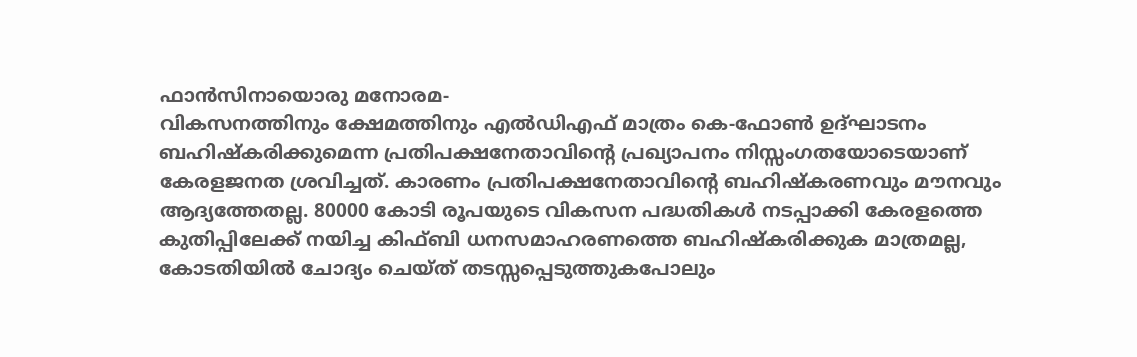ഫാൻസിനായൊരു മനോരമ-
വികസനത്തിനും ക്ഷേമത്തിനും എൽഡിഎഫ് മാത്രം കെ-ഫോൺ ഉദ്ഘാടനം ബഹിഷ്‌കരിക്കുമെന്ന പ്രതിപക്ഷനേതാവിന്റെ പ്രഖ്യാപനം നിസ്സംഗതയോടെയാണ് കേരളജനത ശ്രവിച്ചത്. കാരണം പ്രതിപക്ഷനേതാവിന്റെ ബഹിഷ്‌കരണവും മൗനവും ആദ്യത്തേതല്ല. 80000 കോടി രൂപയുടെ വികസന പദ്ധതികൾ നടപ്പാക്കി കേരളത്തെ കുതിപ്പിലേക്ക് നയിച്ച കിഫ്ബി ധനസമാഹരണത്തെ ബഹിഷ്‌കരിക്കുക മാത്രമല്ല, കോടതിയിൽ ചോദ്യം ചെയ്ത് തടസ്സപ്പെടുത്തുകപോലും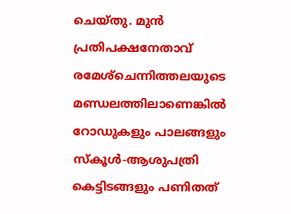ചെയ്തു. മുൻ പ്രതിപക്ഷനേതാവ് രമേശ്‌ചെന്നിത്തലയുടെ മണ്ഡലത്തിലാണെങ്കിൽ റോഡുകളും പാലങ്ങളും സ്‌കൂൾ-ആശുപത്രി കെട്ടിടങ്ങളും പണിതത്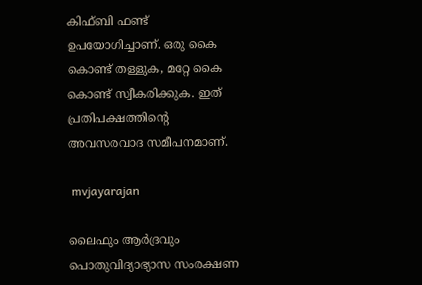കിഫ്ബി ഫണ്ട് ഉപയോഗിച്ചാണ്. ഒരു കൈ കൊണ്ട് തള്ളുക, മറ്റേ കൈ കൊണ്ട് സ്വീകരിക്കുക. ഇത് പ്രതിപക്ഷത്തിന്റെ അവസരവാദ സമീപനമാണ്.

 mvjayarajan

ലൈഫും ആർദ്രവും പൊതുവിദ്യാഭ്യാസ സംരക്ഷണ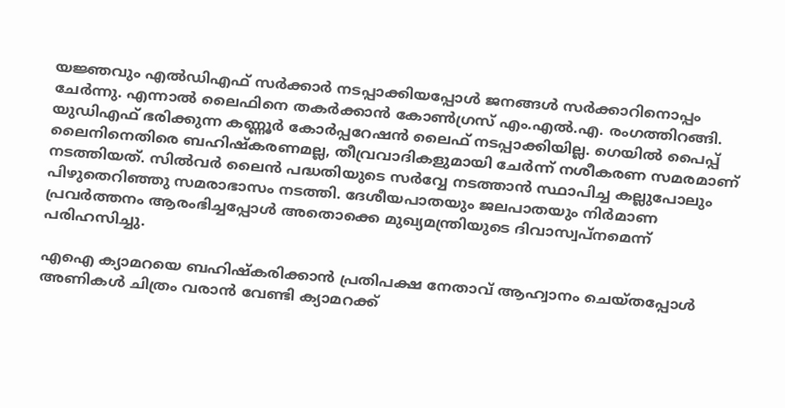യജ്ഞവും എൽഡിഎഫ് സർക്കാർ നടപ്പാക്കിയപ്പോൾ ജനങ്ങൾ സർക്കാറിനൊപ്പം ചേർന്നു. എന്നാൽ ലൈഫിനെ തകർക്കാൻ കോൺഗ്രസ് എം.എൽ.എ. രംഗത്തിറങ്ങി. യുഡിഎഫ് ഭരിക്കുന്ന കണ്ണൂർ കോർപ്പറേഷൻ ലൈഫ് നടപ്പാക്കിയില്ല. ഗെയിൽ പൈപ്പ് ലൈനിനെതിരെ ബഹിഷ്‌കരണമല്ല, തീവ്രവാദികളുമായി ചേർന്ന് നശീകരണ സമരമാണ് നടത്തിയത്. സിൽവർ ലൈൻ പദ്ധതിയുടെ സർവ്വേ നടത്താൻ സ്ഥാപിച്ച കല്ലുപോലും പിഴുതെറിഞ്ഞു സമരാഭാസം നടത്തി. ദേശീയപാതയും ജലപാതയും നിർമാണ പ്രവർത്തനം ആരംഭിച്ചപ്പോൾ അതൊക്കെ മുഖ്യമന്ത്രിയുടെ ദിവാസ്വപ്‌നമെന്ന് പരിഹസിച്ചു.

എഐ ക്യാമറയെ ബഹിഷ്‌കരിക്കാൻ പ്രതിപക്ഷ നേതാവ് ആഹ്വാനം ചെയ്തപ്പോൾ അണികൾ ചിത്രം വരാൻ വേണ്ടി ക്യാമറക്ക്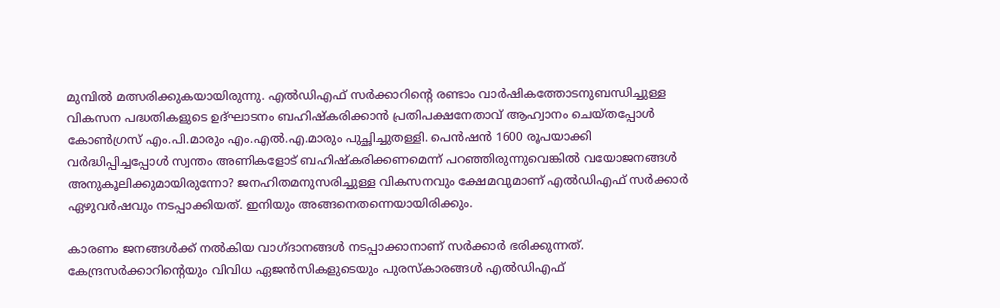മുമ്പിൽ മത്സരിക്കുകയായിരുന്നു. എൽഡിഎഫ് സർക്കാറിന്റെ രണ്ടാം വാർഷികത്തോടനുബന്ധിച്ചുള്ള വികസന പദ്ധതികളുടെ ഉദ്ഘാടനം ബഹിഷ്‌കരിക്കാൻ പ്രതിപക്ഷനേതാവ് ആഹ്വാനം ചെയ്തപ്പോൾ കോൺഗ്രസ് എം.പി.മാരും എം.എൽ.എ.മാരും പുച്ഛിച്ചുതള്ളി. പെൻഷൻ 1600 രൂപയാക്കി വർദ്ധിപ്പിച്ചപ്പോൾ സ്വന്തം അണികളോട് ബഹിഷ്‌കരിക്കണമെന്ന് പറഞ്ഞിരുന്നുവെങ്കിൽ വയോജനങ്ങൾ അനുകൂലിക്കുമായിരുന്നോ? ജനഹിതമനുസരിച്ചുള്ള വികസനവും ക്ഷേമവുമാണ് എൽഡിഎഫ് സർക്കാർ ഏഴുവർഷവും നടപ്പാക്കിയത്. ഇനിയും അങ്ങനെതന്നെയായിരിക്കും.

കാരണം ജനങ്ങൾക്ക് നൽകിയ വാഗ്ദാനങ്ങൾ നടപ്പാക്കാനാണ് സർക്കാർ ഭരിക്കുന്നത്. കേന്ദ്രസർക്കാറിന്റെയും വിവിധ ഏജൻസികളുടെയും പുരസ്‌കാരങ്ങൾ എൽഡിഎഫ്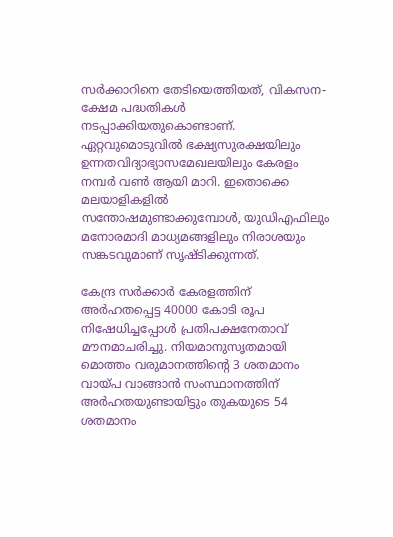സർക്കാറിനെ തേടിയെത്തിയത്, വികസന-ക്ഷേമ പദ്ധതികൾ നടപ്പാക്കിയതുകൊണ്ടാണ്. ഏറ്റവുമൊടുവിൽ ഭക്ഷ്യസുരക്ഷയിലും ഉന്നതവിദ്യാഭ്യാസമേഖലയിലും കേരളം നമ്പർ വൺ ആയി മാറി. ഇതൊക്കെ മലയാളികളിൽ സന്തോഷമുണ്ടാക്കുമ്പോൾ, യുഡിഎഫിലും മനോരമാദി മാധ്യമങ്ങളിലും നിരാശയും സങ്കടവുമാണ് സൃഷ്ടിക്കുന്നത്.

കേന്ദ്ര സർക്കാർ കേരളത്തിന് അർഹതപ്പെട്ട 40000 കോടി രൂപ നിഷേധിച്ചപ്പോൾ പ്രതിപക്ഷനേതാവ് മൗനമാചരിച്ചു. നിയമാനുസൃതമായി മൊത്തം വരുമാനത്തിന്റെ 3 ശതമാനം വായ്പ വാങ്ങാൻ സംസ്ഥാനത്തിന് അർഹതയുണ്ടായിട്ടും തുകയുടെ 54 ശതമാനം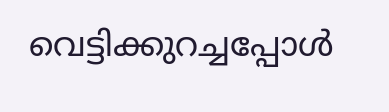വെട്ടിക്കുറച്ചപ്പോൾ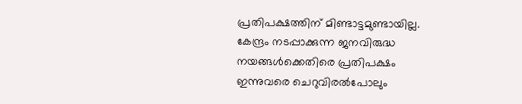പ്രതിപക്ഷത്തിന് മിണ്ടാട്ടമുണ്ടായില്ല. കേന്ദ്രം നടപ്പാക്കുന്ന ജനവിരുദ്ധ നയങ്ങൾക്കെതിരെ പ്രതിപക്ഷം ഇന്നുവരെ ചെറുവിരൽപോലും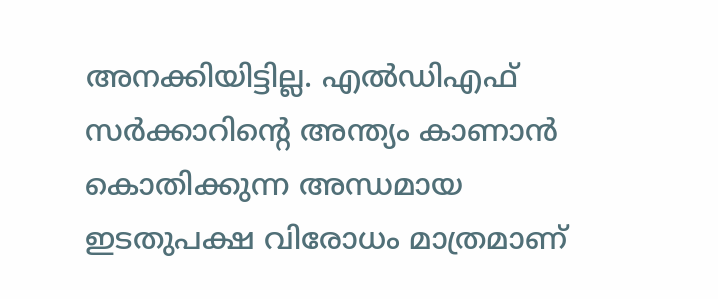അനക്കിയിട്ടില്ല. എൽഡിഎഫ് സർക്കാറിന്റെ അന്ത്യം കാണാൻ കൊതിക്കുന്ന അന്ധമായ ഇടതുപക്ഷ വിരോധം മാത്രമാണ്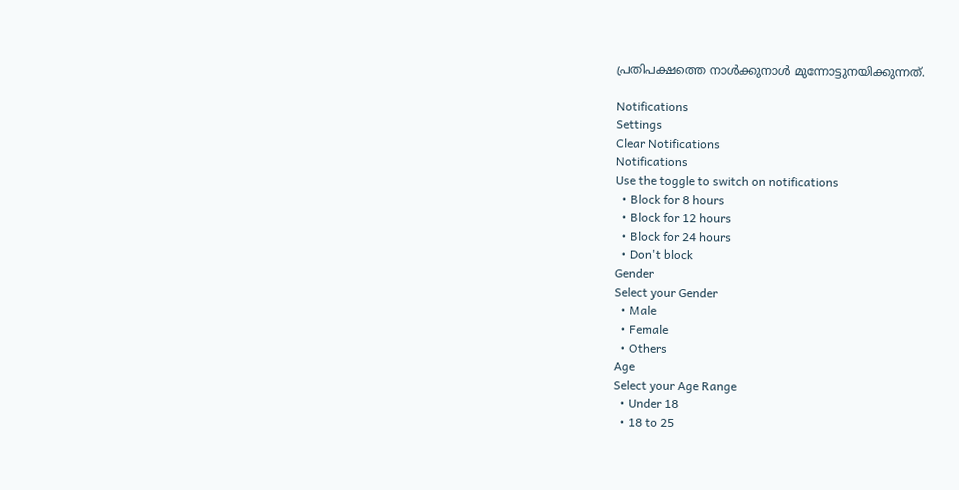പ്രതിപക്ഷത്തെ നാൾക്കുനാൾ മുന്നോട്ടുനയിക്കുന്നത്.

Notifications
Settings
Clear Notifications
Notifications
Use the toggle to switch on notifications
  • Block for 8 hours
  • Block for 12 hours
  • Block for 24 hours
  • Don't block
Gender
Select your Gender
  • Male
  • Female
  • Others
Age
Select your Age Range
  • Under 18
  • 18 to 25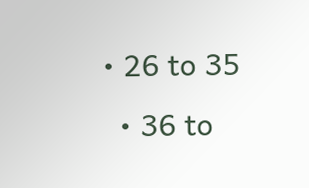• 26 to 35
  • 36 to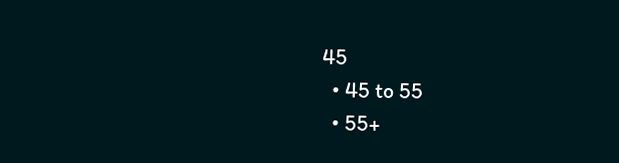45
  • 45 to 55
  • 55+